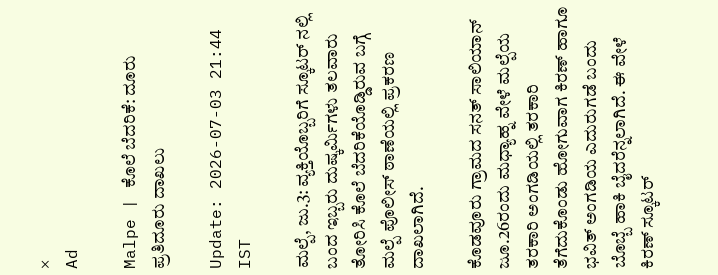×
Ad

Malpe | ಕೊಲೆ ಬೆದರಿಕೆ: ದೂರು ಪ್ರತಿದೂರು ದಾಖಲು

Update: 2026-07-03 21:44 IST

ಮಲ್ಪೆ, ಜು.3: ವ್ಯಕ್ತಿಯೊಬ್ಬರಿಗೆ ಸ್ಕೂಟರ್ ನಲ್ಲಿ ಬಂದ ಇಬ್ಬರು ದುಷ್ಕರ್ಮಿಗಳು ತಲವಾರು ತೋರಿಸಿ ಕೊಲೆ ಬೆದರಿಕೆಯೊಡ್ಡಿರುವ ಬಗ್ಗೆ ಮಲ್ಪೆ ಪೊಲೀಸ್ ಠಾಣೆಯಲ್ಲಿ ಪ್ರಕರಣ ದಾಖಲಾಗಿದೆ.

ಕೊಡವೂರು ಗ್ರಾಮದ ಸನತ್ ಸಾಲಿಯಾನ್ ಜೂ.26ರಂದು ಮಧ್ಯಾಹ್ನ ವೇಳೆ ಮಲ್ಪೆಯ ತರಕಾರಿ ಅಂಗಡಿಯಲ್ಲಿ ತರಕಾರಿ ತೆಗೆದುಕೊಂಡು ಹೋಗುವಾಗ ಕಿರಣ್ ಹಾಗೂ ಭವಿತ್ ಅಂಗಡಿಯ ಎದುರುಗಡೆ ಬಂದು ಬೊಬ್ಬೆ ಹಾಕಿ ಬೈದರೆನ್ನಲಾಗಿದೆ. ಈ ವೇಳೆ ಕಿರಣ್ ಸ್ಕೂಟರ್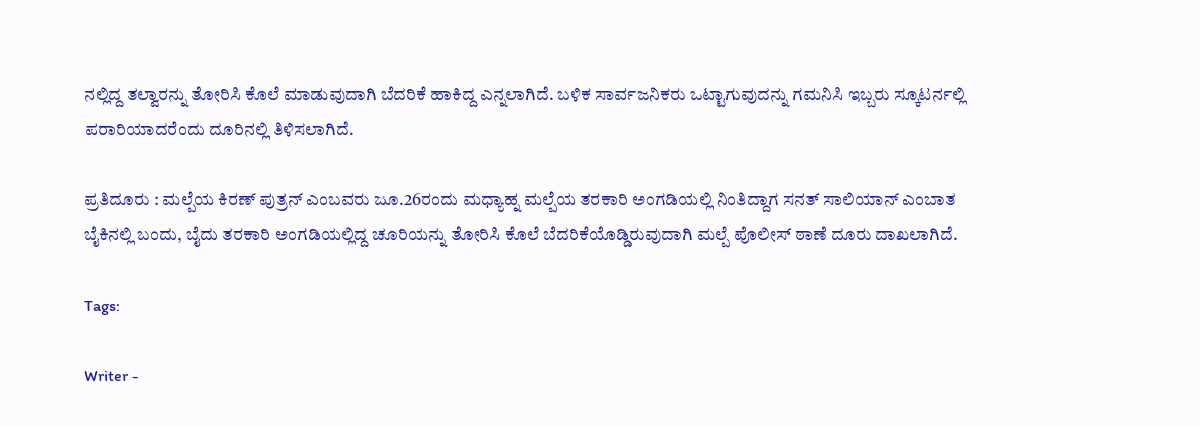ನಲ್ಲಿದ್ದ ತಲ್ವಾರನ್ನು ತೋರಿಸಿ ಕೊಲೆ ಮಾಡುವುದಾಗಿ ಬೆದರಿಕೆ ಹಾಕಿದ್ದ ಎನ್ನಲಾಗಿದೆ. ಬಳಿಕ ಸಾರ್ವಜನಿಕರು ಒಟ್ಟಾಗುವುದನ್ನು ಗಮನಿಸಿ ಇಬ್ಬರು ಸ್ಕೂಟರ್ನಲ್ಲಿ ಪರಾರಿಯಾದರೆಂದು ದೂರಿನಲ್ಲಿ ತಿಳಿಸಲಾಗಿದೆ.

ಪ್ರತಿದೂರು : ಮಲ್ಪೆಯ ಕಿರಣ್ ಪುತ್ರನ್ ಎಂಬವರು ಜೂ.26ರಂದು ಮಧ್ಯಾಹ್ನ ಮಲ್ಪೆಯ ತರಕಾರಿ ಅಂಗಡಿಯಲ್ಲಿ ನಿಂತಿದ್ದಾಗ ಸನತ್ ಸಾಲಿಯಾನ್ ಎಂಬಾತ ಬೈಕಿನಲ್ಲಿ ಬಂದು, ಬೈದು ತರಕಾರಿ ಅಂಗಡಿಯಲ್ಲಿದ್ದ ಚೂರಿಯನ್ನು ತೋರಿಸಿ ಕೊಲೆ ಬೆದರಿಕೆಯೊಡ್ಡಿರುವುದಾಗಿ ಮಲ್ಪೆ ಪೊಲೀಸ್ ಠಾಣೆ ದೂರು ದಾಖಲಾಗಿದೆ.

Tags:

Writer -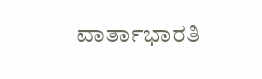ವಾರ್ತಾಭಾರತಿ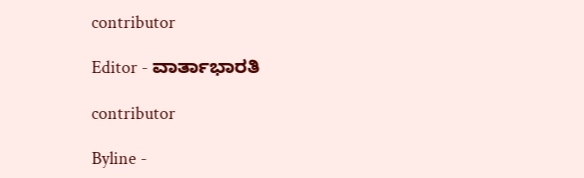contributor

Editor - ವಾರ್ತಾಭಾರತಿ

contributor

Byline -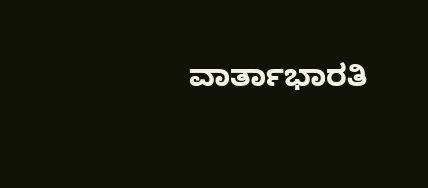ವಾರ್ತಾಭಾರತಿ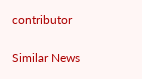contributor

Similar News